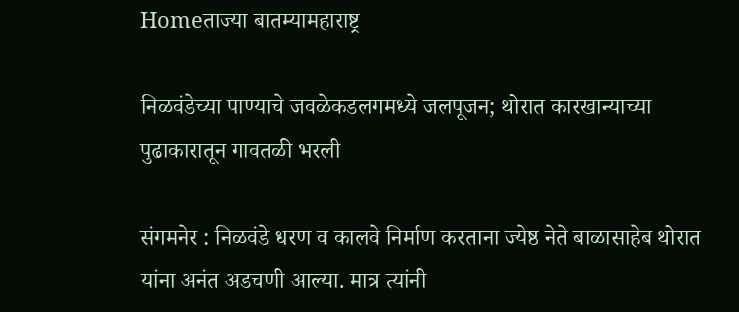Homeताज्या बातम्यामहाराष्ट्र

निळवंडेच्या पाण्याचे जवळेकडलगमध्ये जलपूजन; थोरात कारखान्याच्या पुढाकारातून गावतळी भरली

संगमनेर : निळवंडे धरण व कालवे निर्माण करताना ज्येष्ठ नेते बाळासाहेब थोरात यांना अनंत अडचणी आल्या. मात्र त्यांनी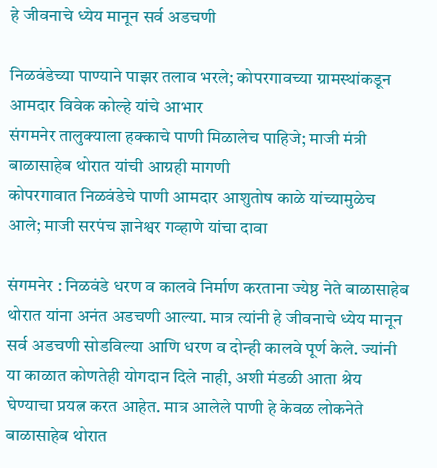हे जीवनाचे ध्येय मानून सर्व अडचणी

निळवंडेच्या पाण्याने पाझर तलाव भरले; कोपरगावच्या ग्रामस्थांकडून आमदार विवेक कोल्हे यांचे आभार
संगमनेर तालुक्याला हक्काचे पाणी मिळालेच पाहिजे; माजी मंत्री बाळासाहेब थोरात यांची आग्रही मागणी
कोपरगावात निळवंडेचे पाणी आमदार आशुतोष काळे यांच्यामुळेच आले; माजी सरपंच ज्ञानेश्वर गव्हाणे यांचा दावा

संगमनेर : निळवंडे धरण व कालवे निर्माण करताना ज्येष्ठ नेते बाळासाहेब थोरात यांना अनंत अडचणी आल्या. मात्र त्यांनी हे जीवनाचे ध्येय मानून सर्व अडचणी सोडविल्या आणि धरण व दोन्ही कालवे पूर्ण केले. ज्यांनी या काळात कोणतेही योगदान दिले नाही, अशी मंडळी आता श्रेय घेण्याचा प्रयत्न करत आहेत. मात्र आलेले पाणी हे केवळ लोकनेते बाळासाहेब थोरात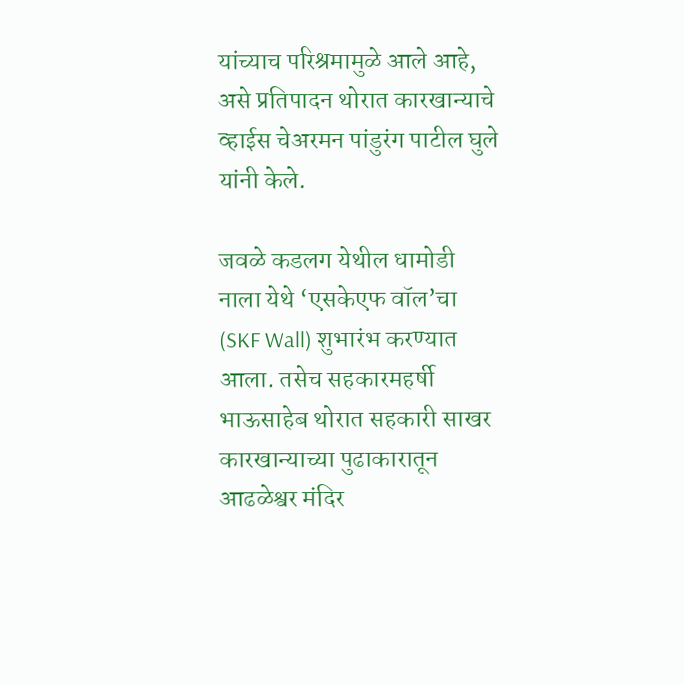यांच्याच परिश्रमामुळे आले आहे, असे प्रतिपादन थोरात कारखान्याचे व्हाईस चेअरमन पांडुरंग पाटील घुले यांनी केले.

जवळे कडलग येथील धामोडी नाला येथे ‘एसकेएफ वॉल’चा (SKF Wall) शुभारंभ करण्यात आला. तसेच सहकारमहर्षी भाऊसाहेब थोरात सहकारी साखर कारखान्याच्या पुढाकारातून आढळेश्वर मंदिर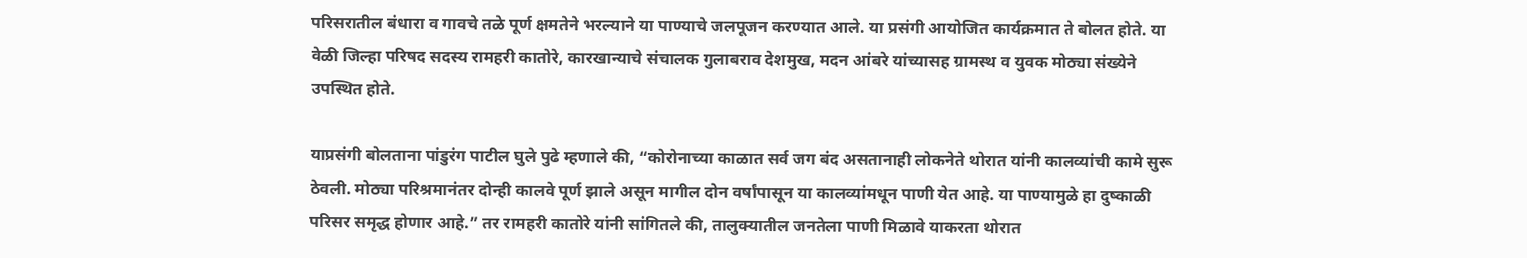परिसरातील बंधारा व गावचे तळे पूर्ण क्षमतेने भरल्याने या पाण्याचे जलपूजन करण्यात आले. या प्रसंगी आयोजित कार्यक्रमात ते बोलत होते. या वेळी जिल्हा परिषद सदस्य रामहरी कातोरे, कारखान्याचे संचालक गुलाबराव देशमुख, मदन आंबरे यांच्यासह ग्रामस्थ व युवक मोठ्या संख्येने उपस्थित होते.

याप्रसंगी बोलताना पांडुरंग पाटील घुले पुढे म्हणाले की, “कोरोनाच्या काळात सर्व जग बंद असतानाही लोकनेते थोरात यांनी कालव्यांची कामे सुरू ठेवली. मोठ्या परिश्रमानंतर दोन्ही कालवे पूर्ण झाले असून मागील दोन वर्षांपासून या कालव्यांमधून पाणी येत आहे. या पाण्यामुळे हा दुष्काळी परिसर समृद्ध होणार आहे.” तर रामहरी कातोरे यांनी सांगितले की, तालुक्यातील जनतेला पाणी मिळावे याकरता थोरात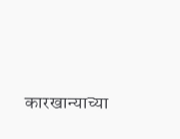कारखान्याच्या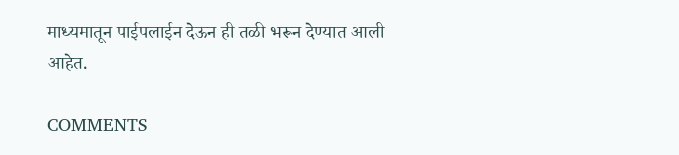माध्यमातून पाईपलाईन देऊन ही तळी भरून देण्यात आली आहेत.

COMMENTS